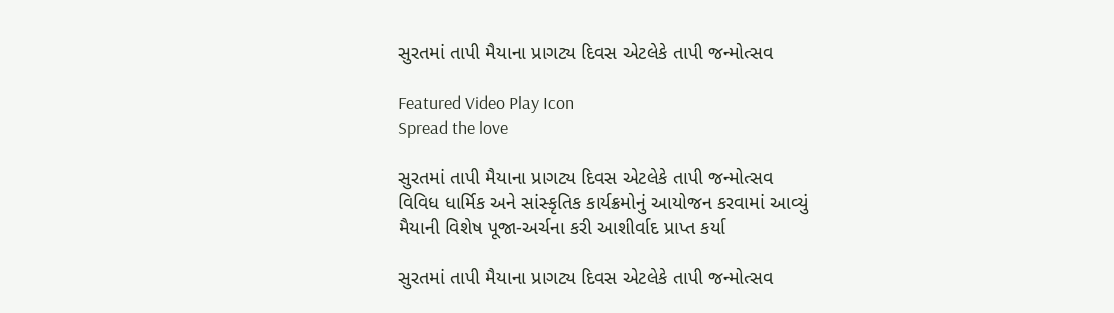સુરતમાં તાપી મૈયાના પ્રાગટ્ય દિવસ એટલેકે તાપી જન્મોત્સવ

Featured Video Play Icon
Spread the love

સુરતમાં તાપી મૈયાના પ્રાગટ્ય દિવસ એટલેકે તાપી જન્મોત્સવ
વિવિધ ધાર્મિક અને સાંસ્કૃતિક કાર્યક્રમોનું આયોજન કરવામાં આવ્યું
મૈયાની વિશેષ પૂજા-અર્ચના કરી આશીર્વાદ પ્રાપ્ત કર્યા

સુરતમાં તાપી મૈયાના પ્રાગટ્ય દિવસ એટલેકે તાપી જન્મોત્સવ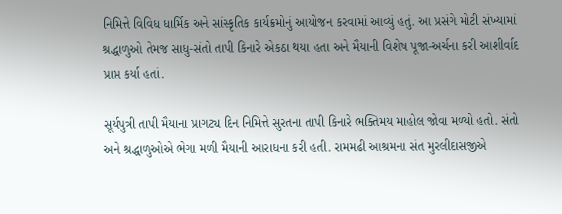નિમિત્તે વિવિધ ધાર્મિક અને સાંસ્કૃતિક કાર્યક્રમોનું આયોજન કરવામાં આવ્યું હતું. આ પ્રસંગે મોટી સંખ્યામાં શ્રદ્ધાળુઓ તેમજ સાધુ-સંતો તાપી કિનારે એકઠા થયા હતા અને મૈયાની વિશેષ પૂજા-અર્ચના કરી આશીર્વાદ પ્રાપ્ત કર્યા હતાં.

સૂર્યપુત્રી તાપી મૈયાના પ્રાગટ્ય દિન નિમિત્તે સુરતના તાપી કિનારે ભક્તિમય માહોલ જોવા મળ્યો હતો. સંતો અને શ્રદ્ધાળુઓએ ભેગા મળી મૈયાની આરાધના કરી હતી. રામમઢી આશ્રમના સંત મુરલીદાસજીએ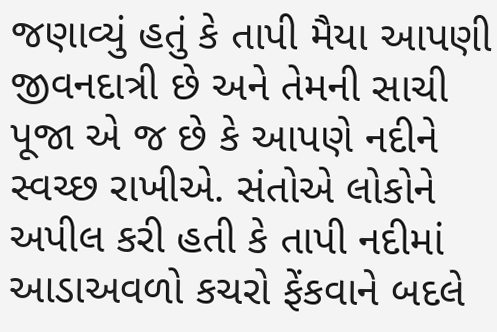જણાવ્યું હતું કે તાપી મૈયા આપણી જીવનદાત્રી છે અને તેમની સાચી પૂજા એ જ છે કે આપણે નદીને સ્વચ્છ રાખીએ. સંતોએ લોકોને અપીલ કરી હતી કે તાપી નદીમાં આડાઅવળો કચરો ફેંકવાને બદલે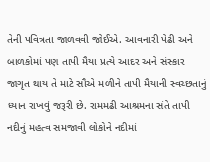તેની પવિત્રતા જાળવવી જોઈએ. આવનારી પેઢી અને બાળકોમાં પણ તાપી મૈયા પ્રત્યે આદર અને સંસ્કાર જાગૃત થાય તે માટે સૌએ મળીને તાપી મૈયાની સ્વચ્છતાનું ધ્યાન રાખવું જરૂરી છે. રામમઢી આશ્રમના સંતે તાપી નદીનું મહત્વ સમજાવી લોકોને નદીમાં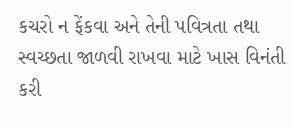કચરો ન ફેંકવા અને તેની પવિત્રતા તથા સ્વચ્છતા જાળવી રાખવા માટે ખાસ વિનંતી કરી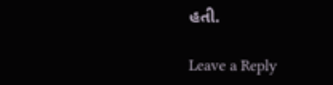હતી.

Leave a Reply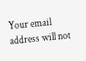Your email address will not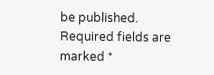be published. Required fields are marked *